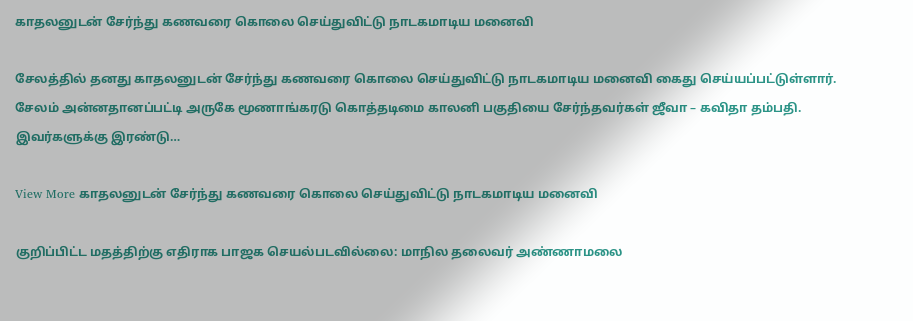காதலனுடன் சேர்ந்து கணவரை கொலை செய்துவிட்டு நாடகமாடிய மனைவி

சேலத்தில் தனது காதலனுடன் சேர்ந்து கணவரை கொலை செய்துவிட்டு நாடகமாடிய மனைவி கைது செய்யப்பட்டுள்ளார். சேலம் அன்னதானப்பட்டி அருகே மூணாங்கரடு கொத்தடிமை காலனி பகுதியை சேர்ந்தவர்கள் ஜீவா – கவிதா தம்பதி. இவர்களுக்கு இரண்டு…

View More காதலனுடன் சேர்ந்து கணவரை கொலை செய்துவிட்டு நாடகமாடிய மனைவி

குறிப்பிட்ட மதத்திற்கு எதிராக பாஜக செயல்படவில்லை: மாநில தலைவர் அண்ணாமலை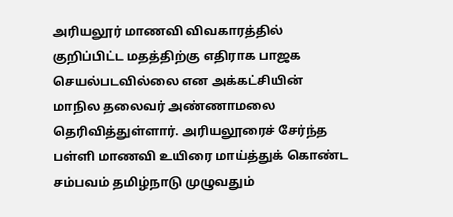அரியலூர் மாணவி விவகாரத்தில் குறிப்பிட்ட மதத்திற்கு எதிராக பாஜக செயல்படவில்லை என அக்கட்சியின் மாநில தலைவர் அண்ணாமலை தெரிவித்துள்ளார். அரியலூரைச் சேர்ந்த பள்ளி மாணவி உயிரை மாய்த்துக் கொண்ட சம்பவம் தமிழ்நாடு முழுவதும்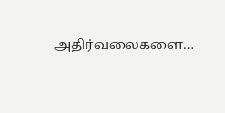அதிர்வலைகளை…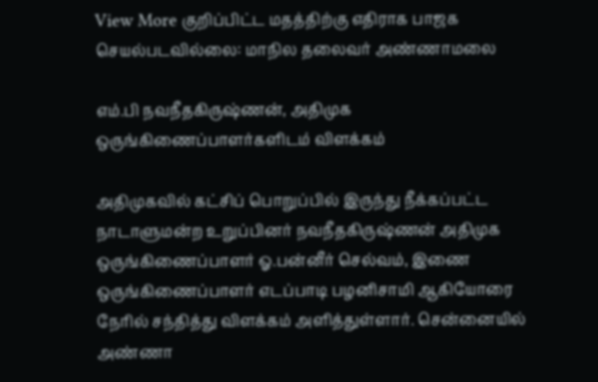View More குறிப்பிட்ட மதத்திற்கு எதிராக பாஜக செயல்படவில்லை: மாநில தலைவர் அண்ணாமலை

எம்.பி நவநீதகிருஷ்ணன், அதிமுக ஒருங்கிணைப்பாளர்களிடம் விளக்கம்

அதிமுகவில் கட்சிப் பொறுப்பில் இருந்து நீக்கப்பட்ட நாடாளுமன்ற உறுப்பினர் நவநீதகிருஷ்ணன் அதிமுக ஒருங்கிணைப்பாளர் ஓ.பன்னீர் செல்வம், இணை ஒருங்கிணைப்பாளர் எடப்பாடி பழனிசாமி ஆகியோரை நேரில் சந்தித்து விளக்கம் அளித்துள்ளார். சென்னையில் அண்ணா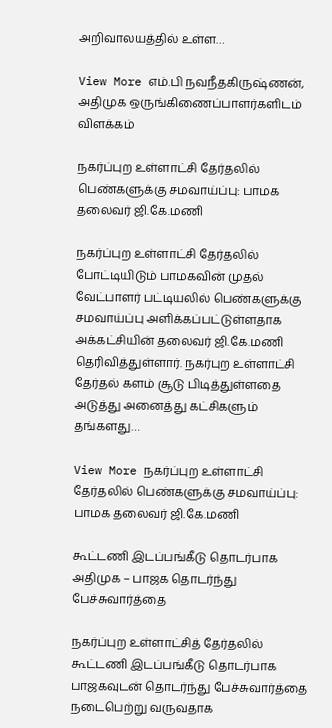அறிவாலயத்தில் உள்ள…

View More எம்.பி நவநீதகிருஷ்ணன், அதிமுக ஒருங்கிணைப்பாளர்களிடம் விளக்கம்

நகர்ப்புற உள்ளாட்சி தேர்தலில் பெண்களுக்கு சமவாய்ப்பு: பாமக தலைவர் ஜி.கே.மணி

நகர்ப்புற உள்ளாட்சி தேர்தலில் போட்டியிடும் பாமகவின் முதல் வேட்பாளர் பட்டியலில் பெண்களுக்கு சமவாய்ப்பு அளிக்கப்பட்டுள்ளதாக அக்கட்சியின் தலைவர் ஜி.கே.மணி தெரிவித்துள்ளார். நகர்புற உள்ளாட்சி தேர்தல் களம் சூடு பிடித்துள்ளதை அடுத்து அனைத்து கட்சிகளும் தங்களது…

View More நகர்ப்புற உள்ளாட்சி தேர்தலில் பெண்களுக்கு சமவாய்ப்பு: பாமக தலைவர் ஜி.கே.மணி

கூட்டணி இடப்பங்கீடு தொடர்பாக அதிமுக – பாஜக தொடர்ந்து பேச்சுவார்த்தை

நகர்ப்புற உள்ளாட்சித் தேர்தலில் கூட்டணி இடப்பங்கீடு தொடர்பாக பாஜகவுடன் தொடர்ந்து பேச்சுவார்த்தை நடைபெற்று வருவதாக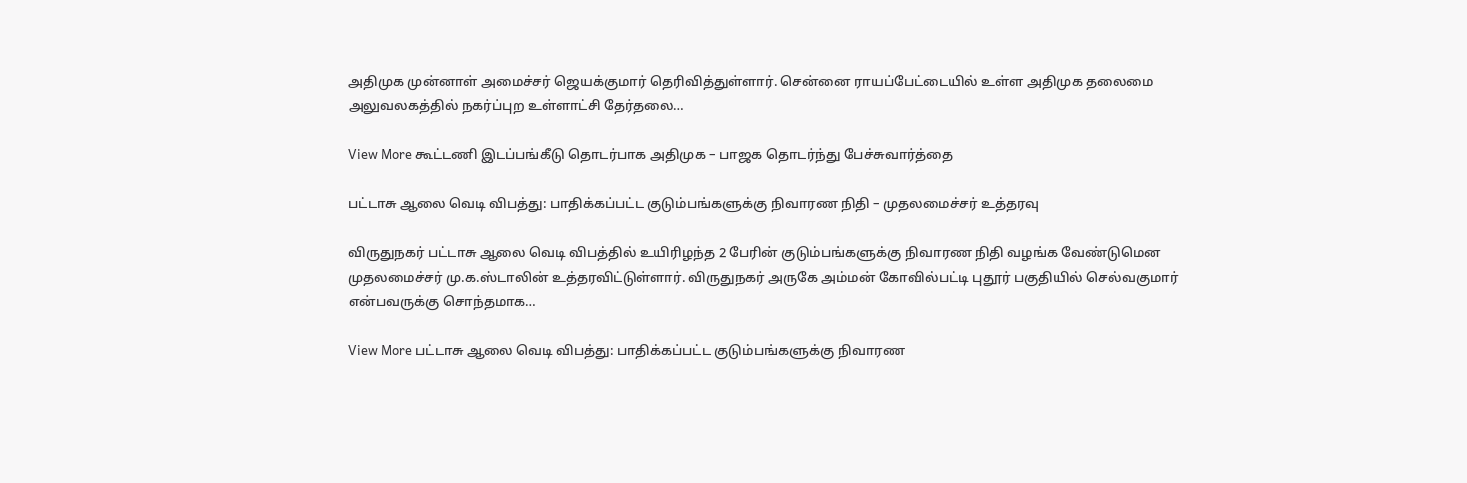அதிமுக முன்னாள் அமைச்சர் ஜெயக்குமார் தெரிவித்துள்ளார். சென்னை ராயப்பேட்டையில் உள்ள அதிமுக தலைமை அலுவலகத்தில் நகர்ப்புற உள்ளாட்சி தேர்தலை…

View More கூட்டணி இடப்பங்கீடு தொடர்பாக அதிமுக – பாஜக தொடர்ந்து பேச்சுவார்த்தை

பட்டாசு ஆலை வெடி விபத்து: பாதிக்கப்பட்ட குடும்பங்களுக்கு நிவாரண நிதி – முதலமைச்சர் உத்தரவு

விருதுநகர் பட்டாசு ஆலை வெடி விபத்தில் உயிரிழந்த 2 பேரின் குடும்பங்களுக்கு நிவாரண நிதி வழங்க வேண்டுமென முதலமைச்சர் மு.க.ஸ்டாலின் உத்தரவிட்டுள்ளார். விருதுநகர் அருகே அம்மன் கோவில்பட்டி புதூர் பகுதியில் செல்வகுமார் என்பவருக்கு சொந்தமாக…

View More பட்டாசு ஆலை வெடி விபத்து: பாதிக்கப்பட்ட குடும்பங்களுக்கு நிவாரண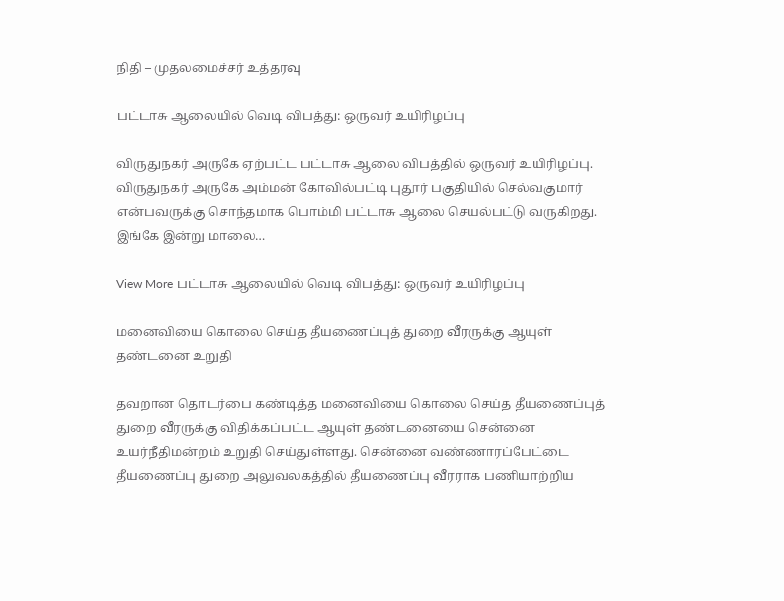நிதி – முதலமைச்சர் உத்தரவு

பட்டாசு ஆலையில் வெடி விபத்து: ஒருவர் உயிரிழப்பு

விருதுநகர் அருகே ஏற்பட்ட பட்டாசு ஆலை விபத்தில் ஒருவர் உயிரிழப்பு. விருதுநகர் அருகே அம்மன் கோவில்பட்டி புதூர் பகுதியில் செல்வகுமார் என்பவருக்கு சொந்தமாக பொம்மி பட்டாசு ஆலை செயல்பட்டு வருகிறது. இங்கே இன்று மாலை…

View More பட்டாசு ஆலையில் வெடி விபத்து: ஒருவர் உயிரிழப்பு

மனைவியை கொலை செய்த தீயணைப்புத் துறை வீரருக்கு ஆயுள் தண்டனை உறுதி

தவறான தொடர்பை கண்டித்த மனைவியை கொலை செய்த தீயணைப்புத் துறை வீரருக்கு விதிக்கப்பட்ட ஆயுள் தண்டனையை சென்னை உயர்நீதிமன்றம் உறுதி செய்துள்ளது. சென்னை வண்ணாரப்பேட்டை தீயணைப்பு துறை அலுவலகத்தில் தீயணைப்பு வீரராக பணியாற்றிய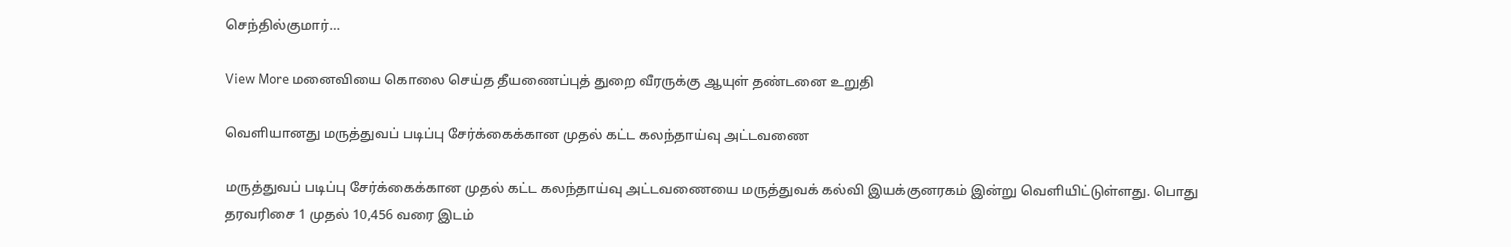செந்தில்குமார்…

View More மனைவியை கொலை செய்த தீயணைப்புத் துறை வீரருக்கு ஆயுள் தண்டனை உறுதி

வெளியானது மருத்துவப் படிப்பு சேர்க்கைக்கான முதல் கட்ட கலந்தாய்வு அட்டவணை

மருத்துவப் படிப்பு சேர்க்கைக்கான முதல் கட்ட கலந்தாய்வு அட்டவணையை மருத்துவக் கல்வி இயக்குனரகம் இன்று வெளியிட்டுள்ளது. பொது தரவரிசை 1 முதல் 10,456 வரை இடம்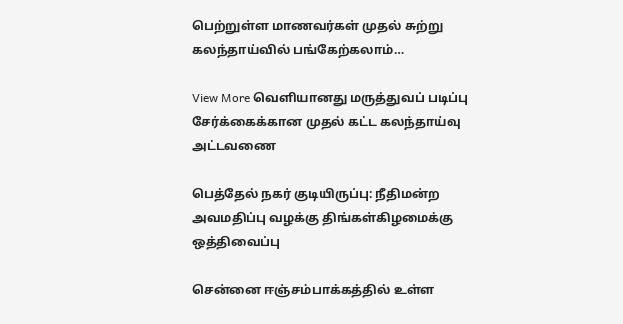பெற்றுள்ள மாணவர்கள் முதல் சுற்று கலந்தாய்வில் பங்கேற்கலாம்…

View More வெளியானது மருத்துவப் படிப்பு சேர்க்கைக்கான முதல் கட்ட கலந்தாய்வு அட்டவணை

பெத்தேல் நகர் குடியிருப்பு: நீதிமன்ற அவமதிப்பு வழக்கு திங்கள்கிழமைக்கு ஒத்திவைப்பு

சென்னை ஈஞ்சம்பாக்கத்தில் உள்ள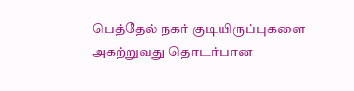பெத்தேல் நகர் குடியிருப்புகளை அகற்றுவது தொடர்பான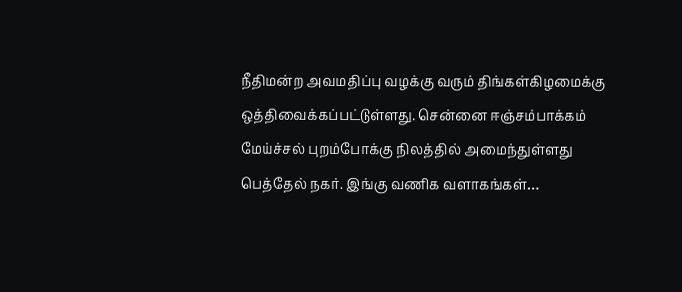நீதிமன்ற அவமதிப்பு வழக்கு வரும் திங்கள்கிழமைக்கு ஒத்திவைக்கப்பட்டுள்ளது. சென்னை ஈஞ்சம்பாக்கம் மேய்ச்சல் புறம்போக்கு நிலத்தில் அமைந்துள்ளது பெத்தேல் நகர். இங்கு வணிக வளாகங்கள்…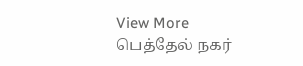View More பெத்தேல் நகர்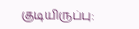குடியிருப்பு: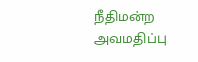நீதிமன்ற அவமதிப்பு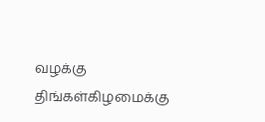வழக்கு திங்கள்கிழமைக்கு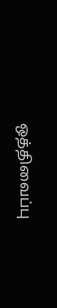ஒத்திவைப்பு